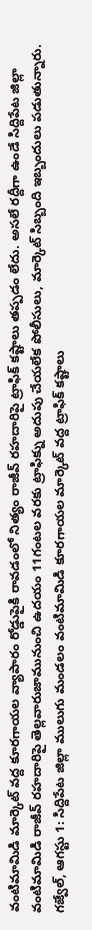వంటిమామిడి మార్కెట్ వద్ద కూరగాయల వ్యాపారం రోడ్డుపైకి రావడంలో నిత్యం రాజీవ్ రహదారిపై ట్రాఫిక్ కష్టాలు తప్పడం లేదు. అసలే రద్దీగా ఉండే సిద్దిపేట జిల్లా వంటిమామిడి రాజీవ్ రహదారిపై తెల్లవారుజామునుంచి ఉదయం 11గంటల వరకు ట్రాఫిక్ను అదుపు చేయలేక పోలీసులు, మార్కెట్ సిబ్బంది ఇబ్బందులు పడుతున్నారు.
గజ్వేల్, ఆగస్టు 1: సిద్దిపేట జిల్లా ములుగు మండలం వంటిమామిడి కూరగాయల మార్కెట్ వద్ద ట్రాఫిక్ కష్టాలు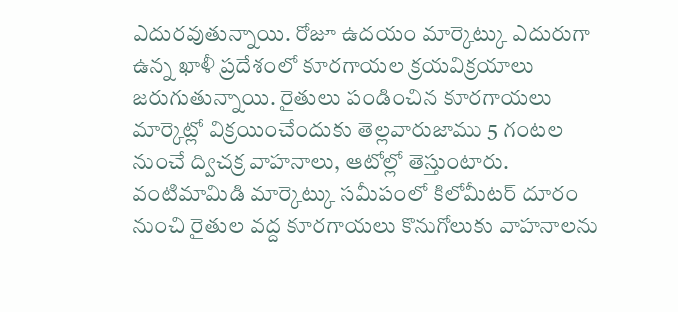ఎదురవుతున్నాయి. రోజూ ఉదయం మార్కెట్కు ఎదురుగా ఉన్న ఖాళీ ప్రదేశంలో కూరగాయల క్రయవిక్రయాలు జరుగుతున్నాయి. రైతులు పండించిన కూరగాయలు మార్కెట్లో విక్రయించేందుకు తెల్లవారుజాము 5 గంటల నుంచే ద్విచక్ర వాహనాలు, ఆటోల్లో తెస్తుంటారు. వంటిమామిడి మార్కెట్కు సమీపంలో కిలోమీటర్ దూరం నుంచి రైతుల వద్ద కూరగాయలు కొనుగోలుకు వాహనాలను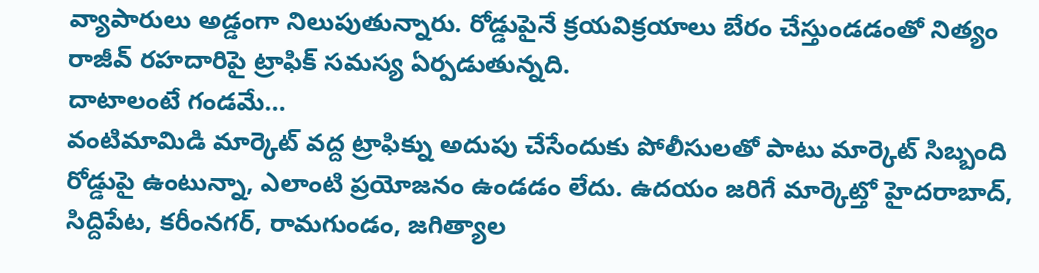వ్యాపారులు అడ్డంగా నిలుపుతున్నారు. రోడ్డుపైనే క్రయవిక్రయాలు బేరం చేస్తుండడంతో నిత్యం రాజీవ్ రహదారిపై ట్రాఫిక్ సమస్య ఏర్పడుతున్నది.
దాటాలంటే గండమే…
వంటిమామిడి మార్కెట్ వద్ద ట్రాఫిక్ను అదుపు చేసేందుకు పోలీసులతో పాటు మార్కెట్ సిబ్బంది రోడ్డుపై ఉంటున్నా, ఎలాంటి ప్రయోజనం ఉండడం లేదు. ఉదయం జరిగే మార్కెట్తో హైదరాబాద్, సిద్దిపేట, కరీంనగర్, రామగుండం, జగిత్యాల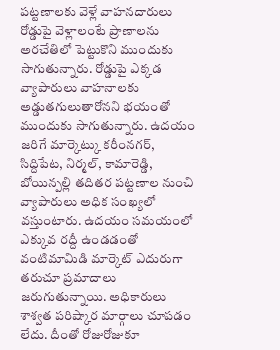పట్టణాలకు వెళ్లే వాహనదారులు రోడ్డుపై వెళ్లాలంటే ప్రాణాలను అరచేతిలో పెట్టుకొని ముందుకు సాగుతున్నారు. రోడ్డుపై ఎక్కడ వ్యాపారులు వాహనాలకు అడ్డుతగులుతారోనని భయంతో ముందుకు సాగుతున్నారు. ఉదయం జరిగే మార్కెట్కు కరీంనగర్, సిద్దిపేట, నిర్మల్, కామారెడ్డి, బోయిన్పల్లి తదితర పట్టణాల నుంచి వ్యాపారులు అధిక సంఖ్యలో వస్తుంటారు. ఉదయం సమయంలో ఎక్కువ రద్దీ ఉండడంతో వంటిమామిడి మార్కెట్ ఎదురుగా తరుచూ ప్రమాదాలు జరుగుతున్నాయి. అధికారులు శాశ్వత పరిష్కార మార్గాలు చూపడం లేదు. దీంతో రోజురోజుకూ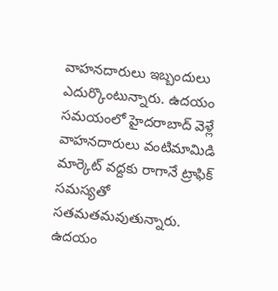వాహనదారులు ఇబ్బందులు ఎదుర్కొంటున్నారు. ఉదయం సమయంలో హైదరాబాద్ వెళ్లే వాహనదారులు వంటిమామిడి మార్కెట్ వద్దకు రాగానే ట్రాఫిక్ సమస్యతో సతమతమవుతున్నారు. ఉదయం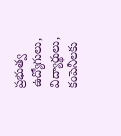ప్రభుత్వ ఉద్యోగులు, విద్యార్థులు, కంపెనీలకు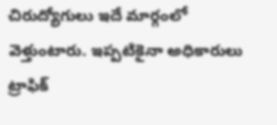చిరుద్యోగులు ఇదే మార్గంలో వెళ్తుంటారు. ఇప్పటికైనా అధికారులు ట్రాఫిక్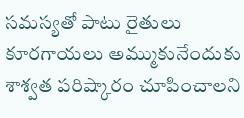సమస్యతో పాటు రైతులు కూరగాయలు అమ్ముకునేందుకు శాశ్వత పరిష్కారం చూపించాలని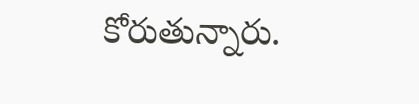కోరుతున్నారు.